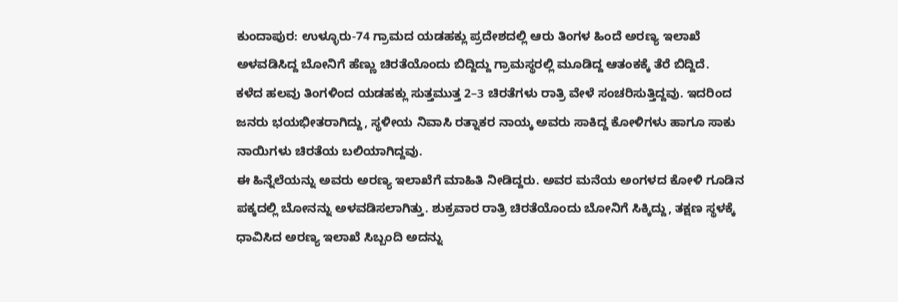ಕುಂದಾಪುರ: ಉಳ್ಳೂರು-74 ಗ್ರಾಮದ ಯಡಹಕ್ಲು ಪ್ರದೇಶದಲ್ಲಿ ಆರು ತಿಂಗಳ ಹಿಂದೆ ಅರಣ್ಯ ಇಲಾಖೆ ಅಳವಡಿಸಿದ್ದ ಬೋನಿಗೆ ಹೆಣ್ಣು ಚಿರತೆಯೊಂದು ಬಿದ್ದಿದ್ದು ಗ್ರಾಮಸ್ಥರಲ್ಲಿ ಮೂಡಿದ್ದ ಆತಂಕಕ್ಕೆ ತೆರೆ ಬಿದ್ದಿದೆ.
ಕಳೆದ ಹಲವು ತಿಂಗಳಿಂದ ಯಡಹಕ್ಲು ಸುತ್ತಮುತ್ತ 2–3 ಚಿರತೆಗಳು ರಾತ್ರಿ ವೇಳೆ ಸಂಚರಿಸುತ್ತಿದ್ದವು. ಇದರಿಂದ ಜನರು ಭಯಭೀತರಾಗಿದ್ದು, ಸ್ಥಳೀಯ ನಿವಾಸಿ ರತ್ನಾಕರ ನಾಯ್ಕ ಅವರು ಸಾಕಿದ್ದ ಕೋಳಿಗಳು ಹಾಗೂ ಸಾಕು ನಾಯಿಗಳು ಚಿರತೆಯ ಬಲಿಯಾಗಿದ್ದವು.
ಈ ಹಿನ್ನೆಲೆಯನ್ನು ಅವರು ಅರಣ್ಯ ಇಲಾಖೆಗೆ ಮಾಹಿತಿ ನೀಡಿದ್ದರು. ಅವರ ಮನೆಯ ಅಂಗಳದ ಕೋಳಿ ಗೂಡಿನ ಪಕ್ಕದಲ್ಲಿ ಬೋನನ್ನು ಅಳವಡಿಸಲಾಗಿತ್ತು. ಶುಕ್ರವಾರ ರಾತ್ರಿ ಚಿರತೆಯೊಂದು ಬೋನಿಗೆ ಸಿಕ್ಕಿದ್ದು, ತಕ್ಷಣ ಸ್ಥಳಕ್ಕೆ ಧಾವಿಸಿದ ಅರಣ್ಯ ಇಲಾಖೆ ಸಿಬ್ಬಂದಿ ಅದನ್ನು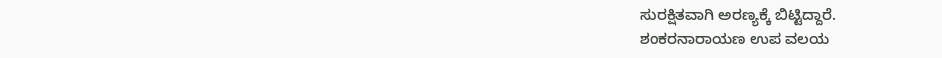ಸುರಕ್ಷಿತವಾಗಿ ಅರಣ್ಯಕ್ಕೆ ಬಿಟ್ಟಿದ್ದಾರೆ.
ಶಂಕರನಾರಾಯಣ ಉಪ ವಲಯ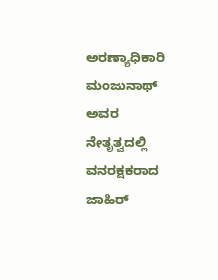ಅರಣ್ಯಾಧಿಕಾರಿ ಮಂಜುನಾಥ್ ಅವರ ನೇತೃತ್ವದಲ್ಲಿ ವನರಕ್ಷಕರಾದ ಜಾಹಿರ್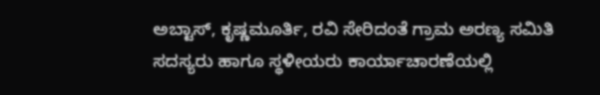ಅಬ್ಟಾಸ್, ಕೃಷ್ಣಮೂರ್ತಿ, ರವಿ ಸೇರಿದಂತೆ ಗ್ರಾಮ ಅರಣ್ಯ ಸಮಿತಿ ಸದಸ್ಯರು ಹಾಗೂ ಸ್ಥಳೀಯರು ಕಾರ್ಯಾಚಾರಣೆಯಲ್ಲಿ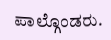ಪಾಲ್ಗೊಂಡರು.